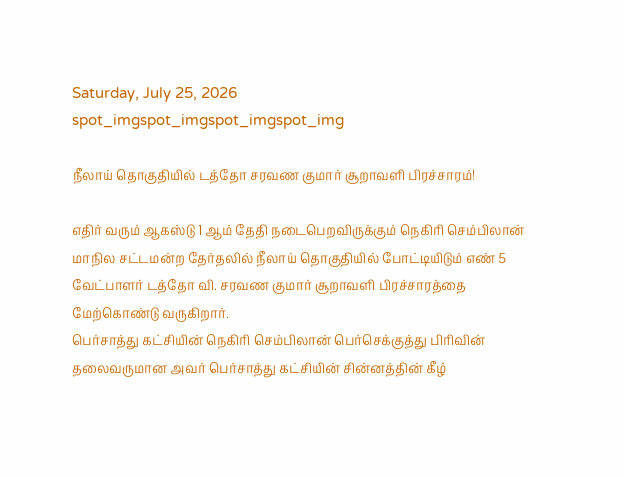Saturday, July 25, 2026
spot_imgspot_imgspot_imgspot_img

நீலாய் தொகுதியில் டத்தோ சரவண குமார் சூறாவளி பிரச்சாரம்!

எதிர் வரும் ஆகஸ்டு 1 ஆம் தேதி நடைபெறவிருக்கும் நெகிரி செம்பிலான் மாநில சட்டமன்ற தேர்தலில் நீலாய் தொகுதியில் போட்டியிடும் எண் 5 வேட்பாளர் டத்தோ வி. சரவண குமார் சூறாவளி பிரச்சாரத்தை மேற்கொண்டு வருகிறார்.
பெர்சாத்து கட்சியின் நெகிரி செம்பிலான் பெர்செக்குத்து பிரிவின் தலைவருமான அவர் பெர்சாத்து கட்சியின் சின்னத்தின் கீழ்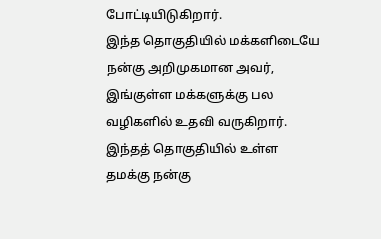போட்டியிடுகிறார்.
இந்த தொகுதியில் மக்களிடையே நன்கு அறிமுகமான அவர், இங்குள்ள மக்களுக்கு பல வழிகளில் உதவி வருகிறார்.
இந்தத் தொகுதியில் உள்ள தமக்கு நன்கு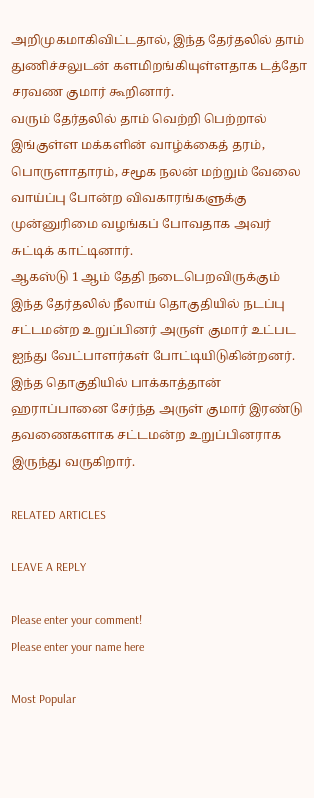அறிமுகமாகிவிட்டதால், இந்த தேர்தலில் தாம் துணிச்சலுடன் களமிறங்கியுள்ளதாக டத்தோ சரவண குமார் கூறினார்.
வரும் தேர்தலில் தாம் வெற்றி பெற்றால் இங்குள்ள மக்களின் வாழ்க்கைத் தரம், பொருளாதாரம், சமூக நலன் மற்றும் வேலை வாய்ப்பு போன்ற விவகாரங்களுக்கு முன்னுரிமை வழங்கப் போவதாக அவர் சுட்டிக் காட்டினார்.
ஆகஸ்டு 1 ஆம் தேதி நடைபெறவிருக்கும் இந்த தேர்தலில் நீலாய் தொகுதியில் நடப்பு சட்டமன்ற உறுப்பினர் அருள் குமார் உட்பட ஐந்து வேட்பாளர்கள் போட்டியிடுகின்றனர்.
இந்த தொகுதியில் பாக்காத்தான் ஹராப்பானை சேர்ந்த அருள் குமார் இரண்டு தவணைகளாக சட்டமன்ற உறுப்பினராக இருந்து வருகிறார்.

RELATED ARTICLES

LEAVE A REPLY

Please enter your comment!
Please enter your name here

Most Popular